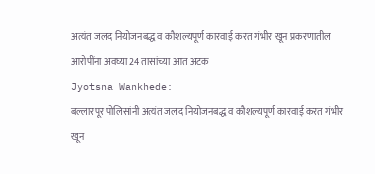अत्यंत जलद नियोजनबद्ध व कौशल्यपूर्ण कारवाई करत गंभीर खून प्रकरणातील आरोपींना अवघ्या 24 तासांच्या आत अटक
Jyotsna Wankhede:
बल्लारपूर पोलिसांनी अत्यंत जलद नियोजनबद्ध व कौशल्यपूर्ण कारवाई करत गंभीर खून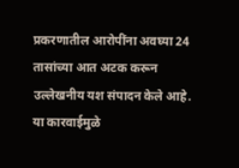प्रकरणातील आरोपींना अवघ्या 24 तासांच्या आत अटक करून उल्लेखनीय यश संपादन केले आहे. या कारवाईमुळे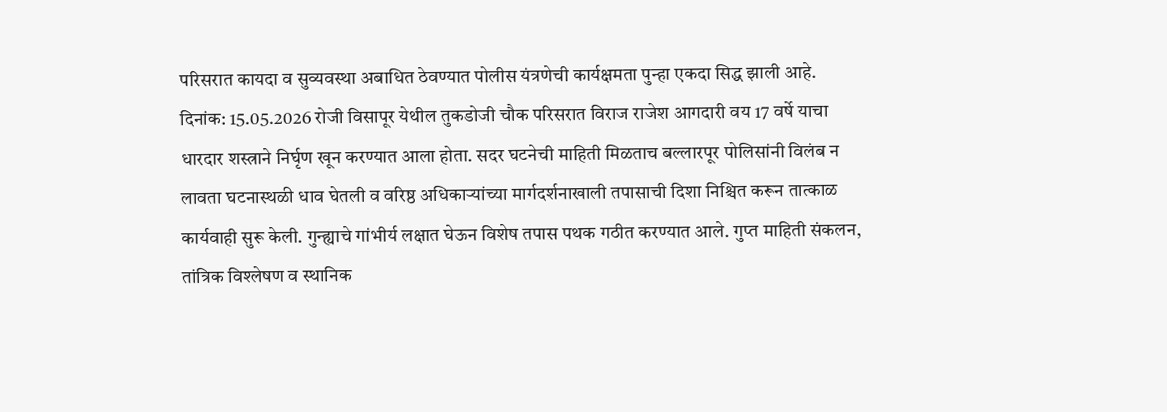परिसरात कायदा व सुव्यवस्था अबाधित ठेवण्यात पोलीस यंत्रणेची कार्यक्षमता पुन्हा एकदा सिद्ध झाली आहे.
दिनांक: 15.05.2026 रोजी विसापूर येथील तुकडोजी चौक परिसरात विराज राजेश आगदारी वय 17 वर्षे याचा धारदार शस्त्राने निर्घृण खून करण्यात आला होता. सदर घटनेची माहिती मिळताच बल्लारपूर पोलिसांनी विलंब न लावता घटनास्थळी धाव घेतली व वरिष्ठ अधिकाऱ्यांच्या मार्गदर्शनाखाली तपासाची दिशा निश्चित करून तात्काळ कार्यवाही सुरू केली. गुन्ह्याचे गांभीर्य लक्षात घेऊन विशेष तपास पथक गठीत करण्यात आले. गुप्त माहिती संकलन, तांत्रिक विश्लेषण व स्थानिक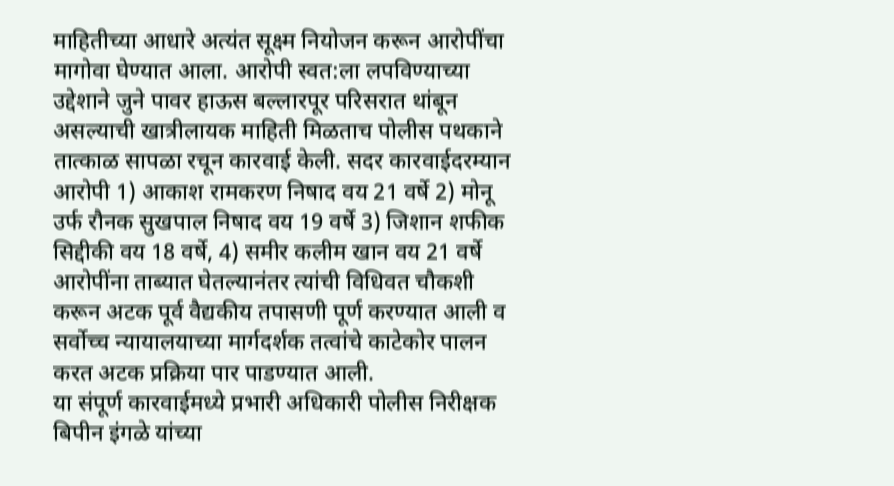माहितीच्या आधारे अत्यंत सूक्ष्म नियोजन करून आरोपींचा मागोवा घेण्यात आला. आरोपी स्वत:ला लपविण्याच्या उद्देशाने जुने पावर हाऊस बल्लारपूर परिसरात थांबून असल्याची खात्रीलायक माहिती मिळताच पोलीस पथकाने तात्काळ सापळा रचून कारवाई केली. सदर कारवाईदरम्यान आरोपी 1) आकाश रामकरण निषाद वय 21 वर्षे 2) मोनू उर्फ रौनक सुखपाल निषाद वय 19 वर्षे 3) जिशान शफीक सिद्दीकी वय 18 वर्षे, 4) समीर कलीम खान वय 21 वर्षे आरोपींना ताब्यात घेतल्यानंतर त्यांची विधिवत चौकशी करून अटक पूर्व वैद्यकीय तपासणी पूर्ण करण्यात आली व सर्वोच्च न्यायालयाच्या मार्गदर्शक तत्वांचे काटेकोर पालन करत अटक प्रक्रिया पार पाडण्यात आली.
या संपूर्ण कारवाईमध्ये प्रभारी अधिकारी पोलीस निरीक्षक बिपीन इंगळे यांच्या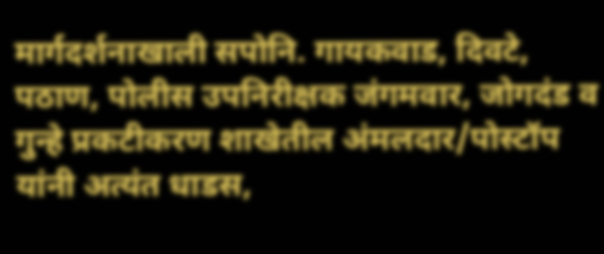मार्गदर्शनाखाली सपोनि. गायकवाड, दिवटे, पठाण, पोलीस उपनिरीक्षक जंगमवार, जोगदंड व गुन्हे प्रकटीकरण शाखेतील अंमलदार/पोस्टॉप यांनी अत्यंत धाडस,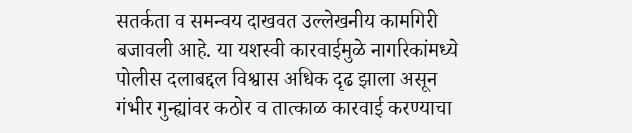सतर्कता व समन्वय दाखवत उल्लेखनीय कामगिरी बजावली आहे. या यशस्वी कारवाईमुळे नागरिकांमध्ये पोलीस दलाबद्दल विश्वास अधिक दृढ झाला असून गंभीर गुन्ह्यांवर कठोर व तात्काळ कारवाई करण्याचा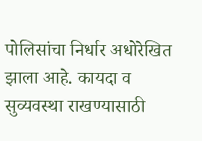पोलिसांचा निर्धार अधोरेखित झाला आहे. कायदा व सुव्यवस्था राखण्यासाठी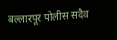बल्लारपूर पोलीस सदैव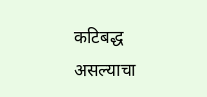कटिबद्ध असल्याचा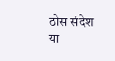ठोस संदेश या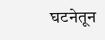घटनेतून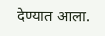देण्यात आला.